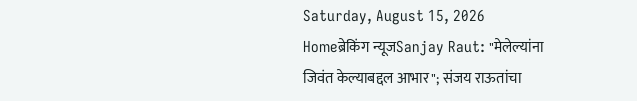Saturday, August 15, 2026
Homeब्रेकिंग न्यूजSanjay Raut: "मेलेल्यांना जिवंत केल्याबद्दल आभार"; संजय राऊतांचा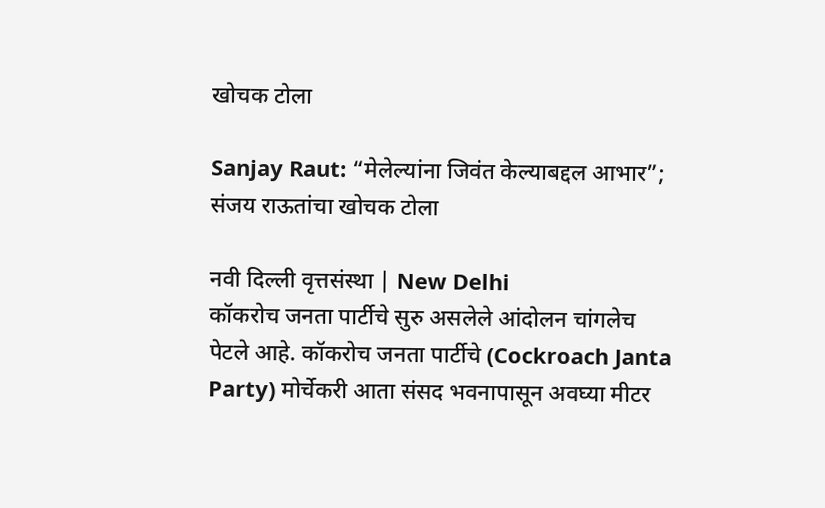खोचक टोला

Sanjay Raut: “मेलेल्यांना जिवंत केल्याबद्दल आभार”; संजय राऊतांचा खोचक टोला

नवी दिल्ली वृत्तसंस्था | New Delhi
कॉकरोच जनता पार्टीचे सुरु असलेले आंदोलन चांगलेच पेटले आहे. कॉकरोच जनता पार्टीचे (Cockroach Janta Party) मोर्चेकरी आता संसद भवनापासून अवघ्या मीटर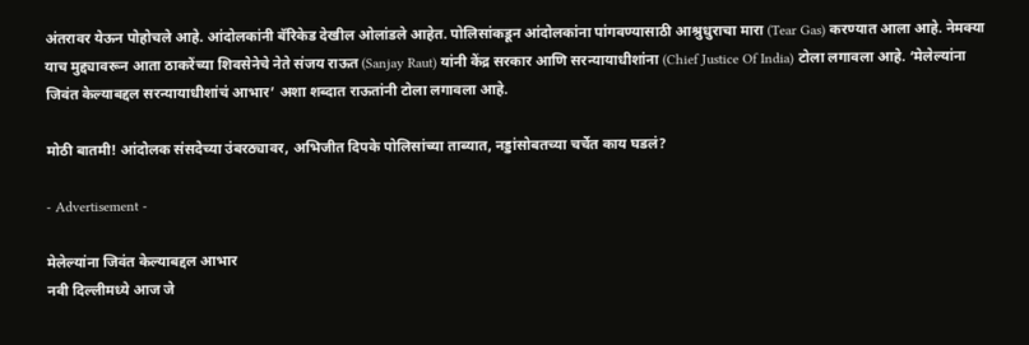अंतरावर येऊन पोहोचले आहे. आंदोलकांनी बॅरिकेड देखील ओलांडले आहेत. पोलिसांकडून आंदोलकांना पांगवण्यासाठी आश्रुधुराचा मारा (Tear Gas) करण्यात आला आहे. नेमक्या याच मुद्द्यावरून आता ठाकरेंच्या शिवसेनेचे नेते संजय राऊत (Sanjay Raut) यांनी केंद्र सरकार आणि सरन्यायाधीशांना (Chief Justice Of India) टोला लगावला आहे. ‘मेलेल्यांना जिवंत केल्याबद्दल सरन्यायाधीशांचं आभार’ अशा शब्दात राऊतांनी टोला लगावला आहे.

मोठी बातमी! आंदोलक संसदेच्या उंबरठ्यावर, अभिजीत दिपके पोलिसांच्या ताब्यात, नड्डांसोबतच्या चर्चेत काय घडलं?

- Advertisement -

मेलेल्यांना जिवंत केल्याबद्दल आभार
नवी दिल्लीमध्ये आज जे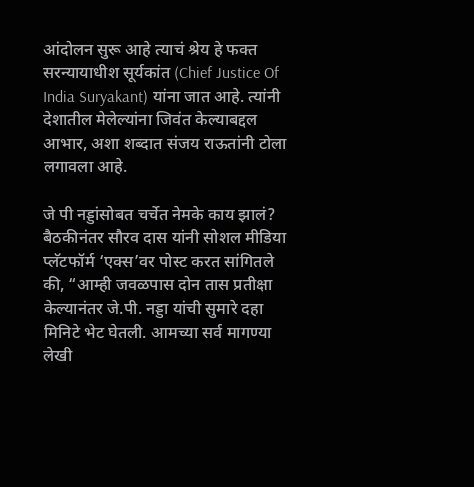आंदोलन सुरू आहे त्याचं श्रेय हे फक्त सरन्यायाधीश सूर्यकांत (Chief Justice Of India Suryakant) यांना जात आहे. त्यांनी देशातील मेलेल्यांना जिवंत केल्याबद्दल आभार, अशा शब्दात संजय राऊतांनी टोला लगावला आहे.

जे पी नड्डांसोबत चर्चेत नेमके काय झालं?
बैठकीनंतर सौरव दास यांनी सोशल मीडिया प्लॅटफॉर्म ‘एक्स’वर पोस्ट करत सांगितले की, “आम्ही जवळपास दोन तास प्रतीक्षा केल्यानंतर जे.पी. नड्डा यांची सुमारे दहा मिनिटे भेट घेतली. आमच्या सर्व मागण्या लेखी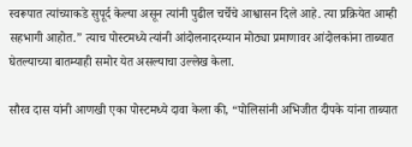स्वरूपात त्यांच्याकडे सुपूर्द केल्या असून त्यांनी पुढील चर्चेचे आश्वासन दिले आहे. त्या प्रक्रियेत आम्ही सहभागी आहोत.” त्याच पोस्टमध्ये त्यांनी आंदोलनादरम्यान मोठ्या प्रमाणावर आंदोलकांना ताब्यात घेतल्याच्या बातम्याही समोर येत असल्याचा उल्लेख केला.

सौरव दास यांनी आणखी एका पोस्टमध्ये दावा केला की, “पोलिसांनी अभिजीत दीपके यांना ताब्यात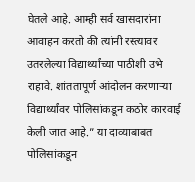घेतले आहे. आम्ही सर्व खासदारांना आवाहन करतो की त्यांनी रस्त्यावर उतरलेल्या विद्यार्थ्यांच्या पाठीशी उभे राहावे. शांततापूर्ण आंदोलन करणाऱ्या विद्यार्थ्यांवर पोलिसांकडून कठोर कारवाई केली जात आहे.” या दाव्याबाबत पोलिसांकडून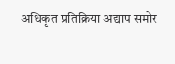अधिकृत प्रतिक्रिया अद्याप समोर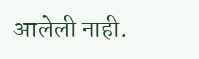आलेली नाही.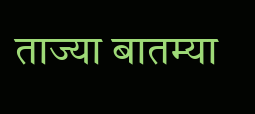ताज्या बातम्या